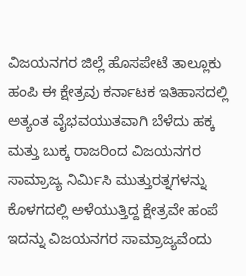ವಿಜಯನಗರ ಜಿಲ್ಲೆ ಹೊಸಪೇಟೆ ತಾಲ್ಲೂಕು ಹಂಪಿ ಈ ಕ್ಷೇತ್ರವು ಕರ್ನಾಟಕ ಇತಿಹಾಸದಲ್ಲಿ ಅತ್ಯಂತ ವೈಭವಯುತವಾಗಿ ಬೆಳೆದು ಹಕ್ಕ ಮತ್ತು ಬುಕ್ಕ ರಾಜರಿಂದ ವಿಜಯನಗರ ಸಾಮ್ರಾಜ್ಯ ನಿರ್ಮಿಸಿ ಮುತ್ತುರತ್ನಗಳನ್ನು ಕೊಳಗದಲ್ಲಿ ಅಳೆಯುತ್ತಿದ್ದ ಕ್ಷೇತ್ರವೇ ಹಂಪೆ ಇದನ್ನು ವಿಜಯನಗರ ಸಾಮ್ರಾಜ್ಯವೆಂದು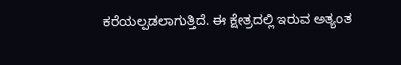ಕರೆಯಲ್ಪಡಲಾಗುತ್ತಿದೆ. ಈ ಕ್ಷೇತ್ರದಲ್ಲಿ ಇರುವ ಅತ್ಯಂತ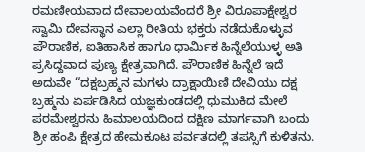ರಮಣೀಯವಾದ ದೇವಾಲಯವೆಂದರೆ ಶ್ರೀ ವಿರೂಪಾಕ್ಷೇಶ್ವರ ಸ್ವಾಮಿ ದೇವಸ್ಥಾನ ಎಲ್ಲಾ ರೀತಿಯ ಭಕ್ತರು ನಡೆದುಕೊಳ್ಳುವ ಪೌರಾಣಿಕ, ಐತಿಹಾಸಿಕ ಹಾಗೂ ಧಾರ್ಮಿಕ ಹಿನ್ನೆಲೆಯುಳ್ಳ ಅತಿ ಪ್ರಸಿದ್ದವಾದ ಪುಣ್ಯ ಕ್ಷೇತ್ರವಾಗಿದೆ. ಪೌರಾಣಿಕ ಹಿನ್ನೆಲೆ ಇದೆ ಅದುವೇ “ದಕ್ಷಬ್ರಹ್ಮನ ಮಗಳು ದ್ರಾಕ್ಷಾಯಿಣಿ ದೇವಿಯು ದಕ್ಷ ಬ್ರಹ್ಮನು ಏರ್ಪಡಿಸಿದ ಯಜ್ಞಕುಂಡದಲ್ಲಿ ಧುಮುಕಿದ ಮೇಲೆ ಪರಮೇಶ್ವರನು ಹಿಮಾಲಯದಿಂದ ದಕ್ಷಿಣ ಮಾರ್ಗವಾಗಿ ಬಂದು ಶ್ರೀ ಹಂಪಿ ಕ್ಷೇತ್ರದ ಹೇಮಕೂಟ ಪರ್ವತದಲ್ಲಿ ತಪಸ್ಸಿಗೆ ಕುಳಿತನು.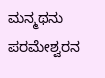ಮನ್ಮಥನು ಪರಮೇಶ್ವರನ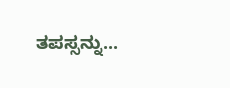ತಪಸ್ಸನ್ನು...